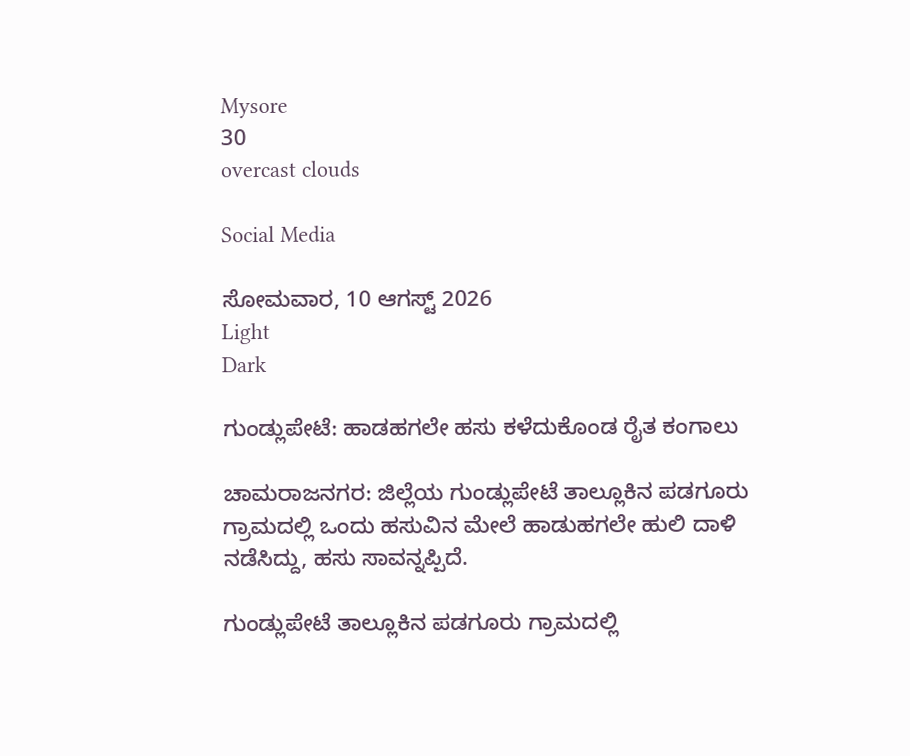Mysore
30
overcast clouds

Social Media

ಸೋಮವಾರ, 10 ಆಗಸ್ಟ್ 2026
Light
Dark

ಗುಂಡ್ಲುಪೇಟೆ: ಹಾಡಹಗಲೇ ಹಸು ಕಳೆದುಕೊಂಡ ರೈತ ಕಂಗಾಲು

ಚಾಮರಾಜನಗರ: ಜಿಲ್ಲೆಯ ಗುಂಡ್ಲುಪೇಟೆ ತಾಲ್ಲೂಕಿನ ಪಡಗೂರು ಗ್ರಾಮದಲ್ಲಿ ಒಂದು ಹಸುವಿನ ಮೇಲೆ ಹಾಡುಹಗಲೇ ಹುಲಿ ದಾಳಿ ನಡೆಸಿದ್ದು, ಹಸು ಸಾವನ್ನಪ್ಪಿದೆ.

ಗುಂಡ್ಲುಪೇಟೆ ತಾಲ್ಲೂಕಿನ ಪಡಗೂರು ಗ್ರಾಮದಲ್ಲಿ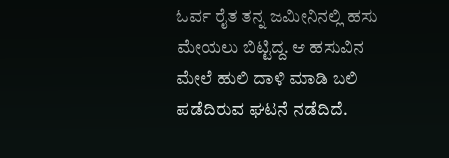ಓರ್ವ ರೈತ ತನ್ನ ಜಮೀನಿನಲ್ಲಿ ಹಸು ಮೇಯಲು ಬಿಟ್ಟಿದ್ದ. ಆ ಹಸುವಿನ ಮೇಲೆ ಹುಲಿ ದಾಳಿ ಮಾಡಿ ಬಲಿ ಪಡೆದಿರುವ ಘಟನೆ ನಡೆದಿದೆ.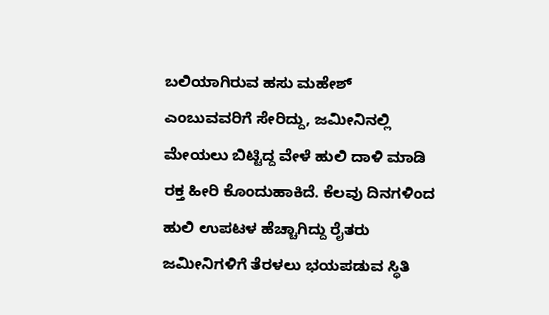ಬಲಿಯಾಗಿರುವ ಹಸು ಮಹೇಶ್ ಎಂಬುವವರಿಗೆ ಸೇರಿದ್ದು, ಜಮೀನಿನಲ್ಲಿ ಮೇಯಲು ಬಿಟ್ಟಿದ್ದ ವೇಳೆ ಹುಲಿ ದಾಳಿ ಮಾಡಿ ರಕ್ತ ಹೀರಿ ಕೊಂದುಹಾಕಿದೆ. ಕೆಲವು ದಿನಗಳಿಂದ ಹುಲಿ ಉಪಟಳ ಹೆಚ್ಚಾಗಿದ್ದು ರೈತರು ಜಮೀನಿಗಳಿಗೆ ತೆರಳಲು ಭಯಪಡುವ ಸ್ಥಿತಿ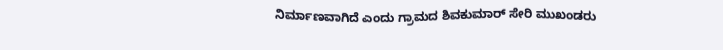ನಿರ್ಮಾಣವಾಗಿದೆ ಎಂದು ಗ್ರಾಮದ ಶಿವಕುಮಾರ್ ಸೇರಿ ಮುಖಂಡರು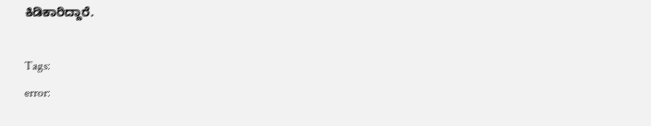ಕಿಡಿಕಾರಿದ್ದಾರೆ.

Tags:
error: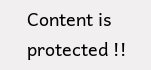Content is protected !!